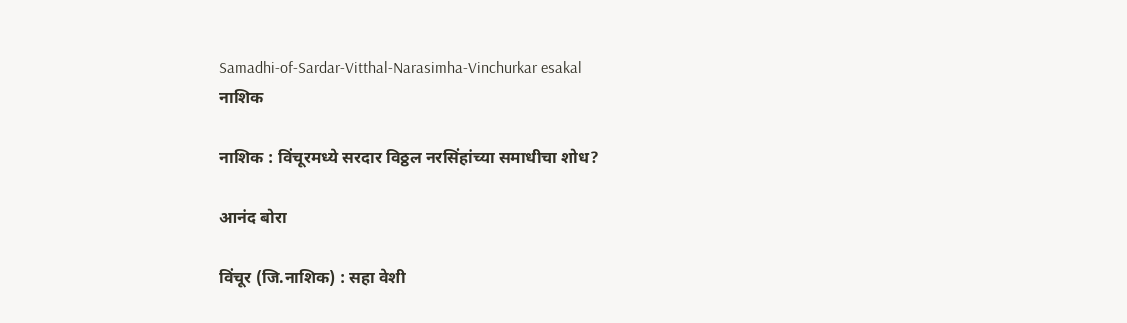Samadhi-of-Sardar-Vitthal-Narasimha-Vinchurkar esakal
नाशिक

नाशिक : विंचूरमध्ये सरदार विठ्ठल नरसिंहांच्या समाधीचा शोध?

आनंद बोरा

विंचूर (जि.नाशिक) : सहा वेशी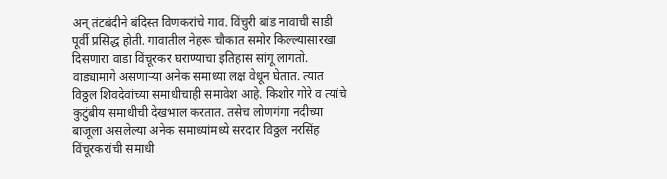अन्‌ तंटबंदीने बंदिस्त विणकरांचे गाव. विंचुरी बांड नावाची साडी पूर्वी प्रसिद्ध होती. गावातील नेहरू चौकात समोर किल्ल्यासारखा दिसणारा वाडा विंचूरकर घराण्याचा इतिहास सांगू लागतो. वाड्यामागे असणाऱ्या अनेक समाध्या लक्ष वेधून घेतात. त्यात विठ्ठल शिवदेवांच्या समाधीचाही समावेश आहे. किशोर गोरे व त्यांचे कुटुंबीय समाधीची देखभाल करतात. तसेच लोणगंगा नदीच्या बाजूला असलेल्या अनेक समाध्यांमध्ये सरदार विठ्ठल नरसिंह विंचूरकरांची समाधी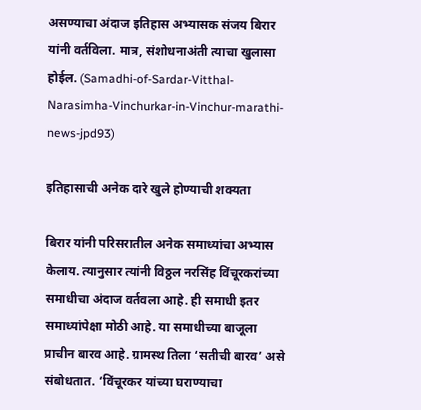असण्याचा अंदाज इतिहास अभ्यासक संजय बिरार यांनी वर्तविला. मात्र, संशोधनाअंती त्याचा खुलासा होईल. (Samadhi-of-Sardar-Vitthal-Narasimha-Vinchurkar-in-Vinchur-marathi-news-jpd93)

इतिहासाची अनेक दारे खुले होण्याची शक्यता

बिरार यांनी परिसरातील अनेक समाध्यांचा अभ्यास केलाय. त्यानुसार त्यांनी विठ्ठल नरसिंह विंचूरकरांच्या समाधीचा अंदाज वर्तवला आहे. ही समाधी इतर समाध्यांपेक्षा मोठी आहे. या समाधीच्या बाजूला प्राचीन बारव आहे. ग्रामस्थ तिला ‘सतीची बारव’ असे संबोधतात. ‘विंचूरकर यांच्या घराण्याचा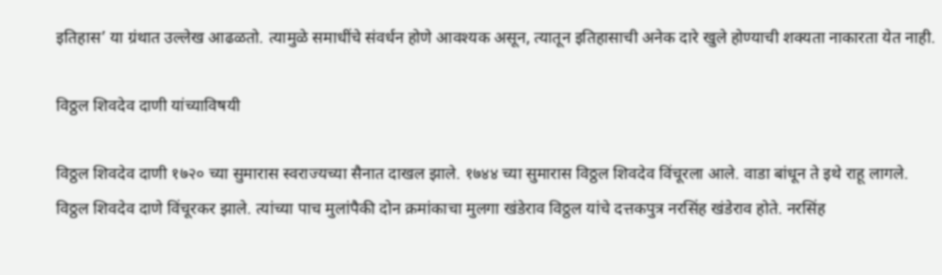इतिहास’ या ग्रंथात उल्लेख आढळतो. त्यामुळे समाधींचे संवर्धन होणे आवश्यक असून, त्यातून इतिहासाची अनेक दारे खुले होण्याची शक्यता नाकारता येत नाही.

विठ्ठल शिवदेव दाणी यांच्याविषयी

विठ्ठल शिवदेव दाणी १७२० च्या सुमारास स्वराज्यच्या सैनात दाखल झाले. १७४४ च्या सुमारास विठ्ठल शिवदेव विंचूरला आले. वाडा बांधून ते इथे राहू लागले. विठ्ठल शिवदेव दाणे विंचूरकर झाले. त्यांच्या पाच मुलांपैकी दोन क्रमांकाचा मुलगा खंडेराव विठ्ठल यांचे दत्तकपुत्र नरसिंह खंडेराव होते. नरसिंह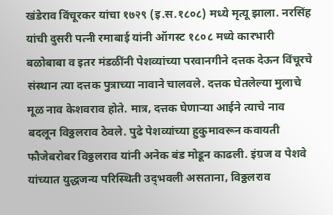खंडेराव विंचूरकर यांचा १७२९ (इ.स.१८०८) मध्ये मृत्यू झाला. नरसिंह यांची दुसरी पत्नी रमाबाई यांनी ऑगस्ट १८०८ मध्ये कारभारी बळोबाबा व इतर मंडळींनी पेशव्यांच्या परवानगीने दत्तक देऊन विंचूरचे संस्थान त्या दत्तक पुत्राच्या नावाने चालवले. दत्तक घेतलेल्या मुलाचे मूळ नाव केशवराव होते. मात्र, दत्तक घेणाऱ्या आईने त्याचे नाव बदलून विठ्ठलराव ठेवले. पुढे पेशव्यांच्या हुकुमावरून कवायती फौजेबरोबर विठ्ठलराव यांनी अनेक बंड मोडून काढली. इंग्रज व पेशवे यांच्यात युद्धजन्य परिस्थिती उद्‌भवली असताना, विठ्ठलराव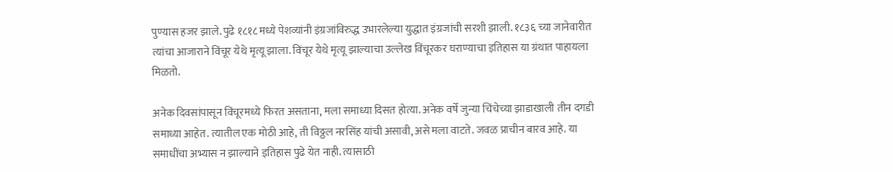पुण्यास हजर झाले. पुढे १८१८ मध्ये पेशव्यांनी इंग्रजांविरुद्ध उभारलेल्या युद्धात इंग्रजांची सरशी झाली. १८३६ च्या जानेवारीत त्यांचा आजाराने विंचूर येथे मृत्यू झाला. विंचूर येथे मृत्यू झाल्याचा उल्लेख विंचूरकर घराण्याचा इतिहास या ग्रंथात पाहायला मिळतो.

अनेक दिवसांपासून विंचूरमध्ये फिरत असताना, मला समाध्या दिसत होत्या. अनेक वर्षे जुन्या चिंचेच्या झाडाखाली तीन दगडी समाध्या आहेत. त्यातील एक मोठी आहे, ती विठ्ठल नरसिंह यांची असावी, असे मला वाटते. जवळ प्राचीन बारव आहे. या समाधींचा अभ्यास न झाल्याने इतिहास पुढे येत नाही. त्यासाठी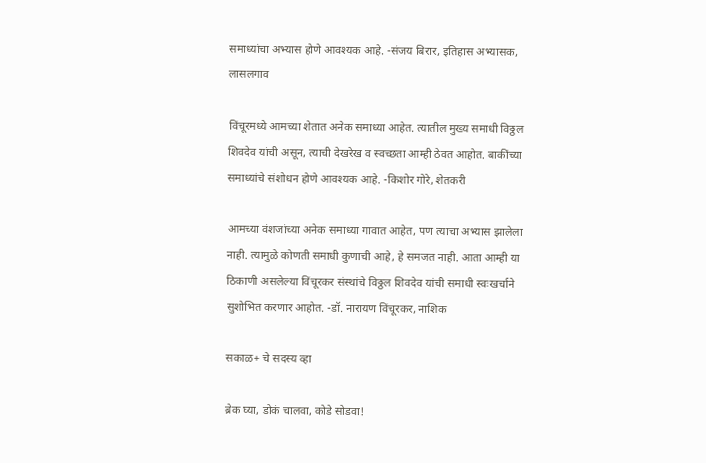समाध्यांचा अभ्यास होणे आवश्यक आहे. -संजय बिरार, इतिहास अभ्यासक, लासलगाव

विंचूरमध्ये आमच्या शेतात अनेक समाध्या आहेत. त्यातील मुख्य समाधी विठ्ठल शिवदेव यांची असून, त्याची देखरेख व स्वच्छता आम्ही ठेवत आहोत. बाकींच्या समाध्यांचे संशोधन होणे आवश्यक आहे. -किशोर गोरे, शेतकरी

आमच्या वंशजांच्या अनेक समाध्या गावात आहेत, पण त्याचा अभ्यास झालेला नाही. त्यामुळे कोणती समाधी कुणाची आहे, हे समजत नाही. आता आम्ही या ठिकाणी असलेल्या विंचूरकर संस्थांचे विठ्ठल शिवदेव यांची समाधी स्वःखर्चाने सुशोभित करणार आहोत. -डॉ. नारायण विंचूरकर, नाशिक

सकाळ+ चे सदस्य व्हा

ब्रेक घ्या, डोकं चालवा, कोडे सोडवा!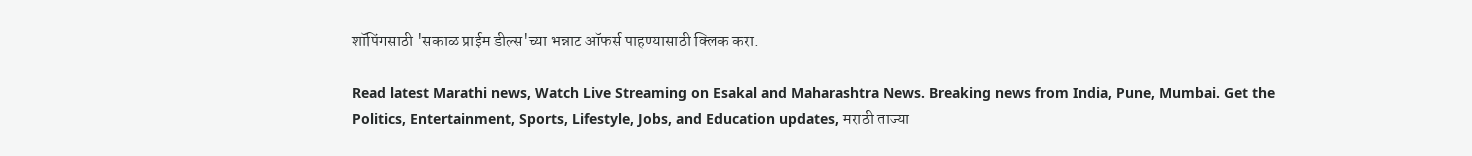शॉपिंगसाठी 'सकाळ प्राईम डील्स'च्या भन्नाट ऑफर्स पाहण्यासाठी क्लिक करा.

Read latest Marathi news, Watch Live Streaming on Esakal and Maharashtra News. Breaking news from India, Pune, Mumbai. Get the Politics, Entertainment, Sports, Lifestyle, Jobs, and Education updates, मराठी ताज्या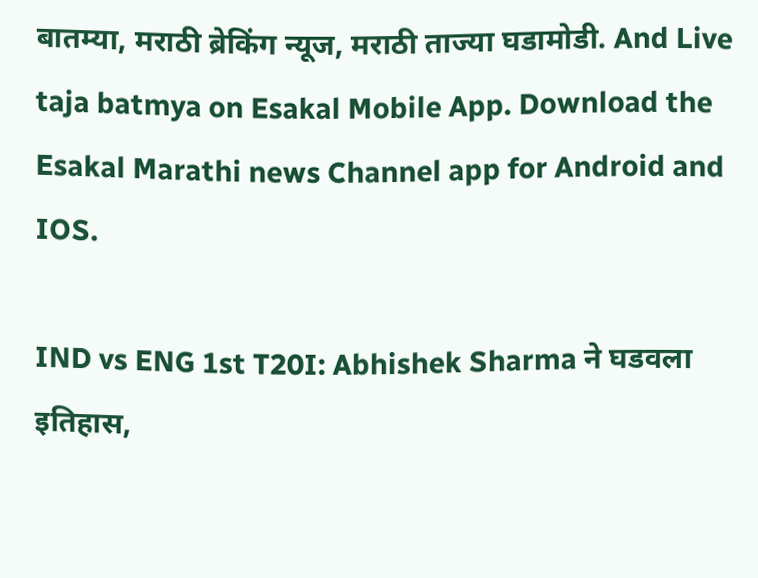बातम्या, मराठी ब्रेकिंग न्यूज, मराठी ताज्या घडामोडी. And Live taja batmya on Esakal Mobile App. Download the Esakal Marathi news Channel app for Android and IOS.

IND vs ENG 1st T20I: Abhishek Sharma ने घडवला इतिहास,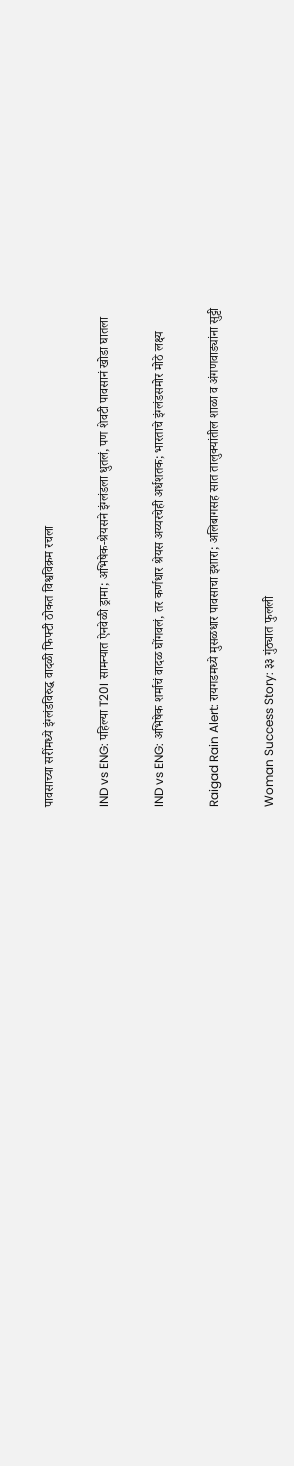पावसाच्या सरींमध्ये इंग्लंडविरुद्ध वादळी फिफ्टी ठोकत विश्वविक्रम रचला

IND vs ENG: पहिल्या T20I सामन्यात ऐनवेळी ड्रामा; अभिषेक-श्रेयसने इंग्लंडला धुतलं, पण शेवटी पावसानं खोडा घातला

IND vs ENG: अभिषेक शर्माचं वादळ घोंगवलं, तर कर्णधार श्रेयस अय्यरचेही अर्धशतक; भारताचे इंग्लंडसमोर मोठे लक्ष्य

Raigad Rain Alert: रायगडमध्ये मुसळधार पावसाचा इशारा; अलिबागसह सात तालुक्यांतील शाळा व अंगणवाड्यांना सुट्टी

Woman Success Story: ३३ गुंठ्यात फुलली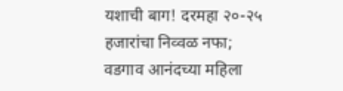यशाची बाग! दरमहा २०-२५ हजारांचा निव्वळ नफा; वडगाव आनंदच्या महिला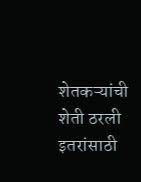शेतकऱ्यांची शेती ठरली इतरांसाठी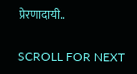प्रेरणादायी..

SCROLL FOR NEXT